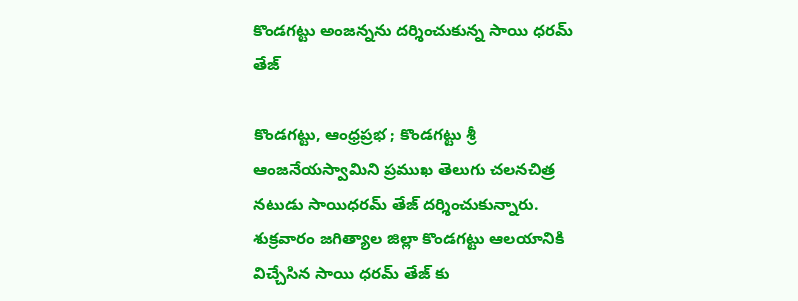కొండగట్టు అంజన్నను దర్శించుకున్న సాయి ధరమ్ తేజ్

కొండగట్టు, ఆంధ్రప్రభ ; కొండగట్టు శ్రీ ఆంజనేయస్వామిని ప్రముఖ తెలుగు చలనచిత్ర నటుడు సాయిధరమ్ తేజ్ దర్శించుకున్నారు. శుక్రవారం జగిత్యాల జిల్లా కొండగట్టు ఆలయానికి విచ్చేసిన సాయి ధరమ్ తేజ్ కు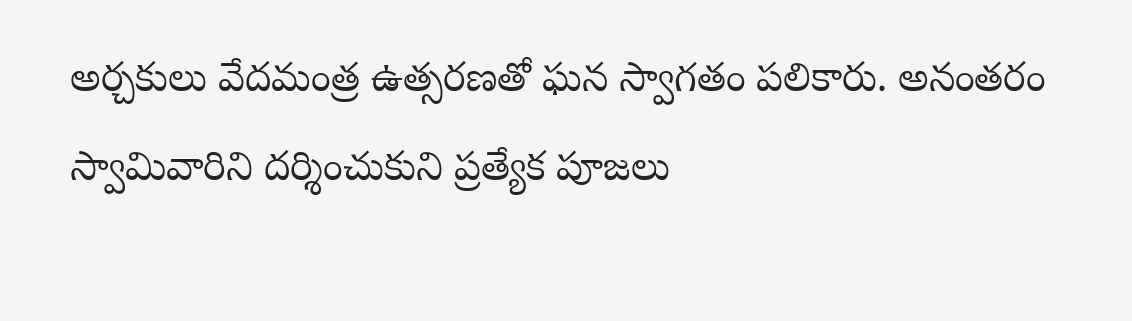అర్చకులు వేదమంత్ర ఉత్సరణతో ఘన స్వాగతం పలికారు. అనంతరం స్వామివారిని దర్శించుకుని ప్రత్యేక పూజలు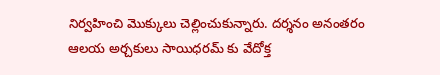నిర్వహించి మొక్కులు చెల్లించుకున్నారు. దర్శనం అనంతరం ఆలయ అర్చకులు సాయిధరమ్ కు వేదోక్త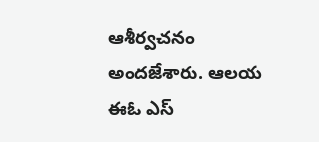ఆశీర్వచనం అందజేశారు. ఆలయ ఈఓ ఎస్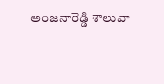అంజనారెడ్డి శాలువా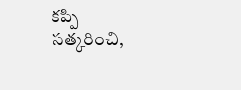కప్పి సత్కరించి,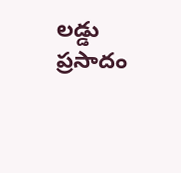లడ్డు ప్రసాదం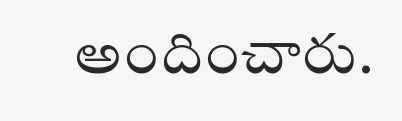అందించారు.